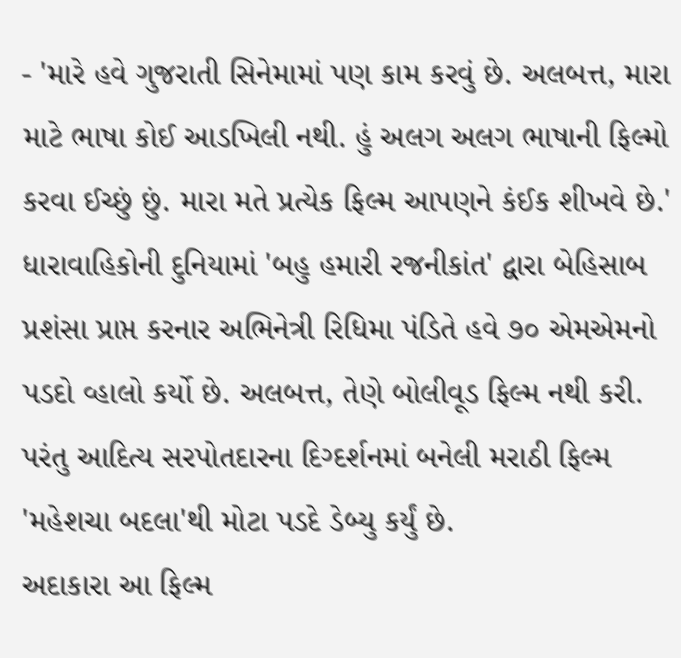- 'મારે હવે ગુજરાતી સિનેમામાં પણ કામ કરવું છે. અલબત્ત, મારા માટે ભાષા કોઈ આડખિલી નથી. હું અલગ અલગ ભાષાની ફિલ્મો કરવા ઈચ્છું છું. મારા મતે પ્રત્યેક ફિલ્મ આપણને કંઈક શીખવે છે.'
ધારાવાહિકોની દુનિયામાં 'બહુ હમારી રજનીકાંત' દ્વારા બેહિસાબ પ્રશંસા પ્રાપ્ત કરનાર અભિનેત્રી રિધિમા પંડિતે હવે ૭૦ એમએમનો પડદો વ્હાલો કર્યો છે. અલબત્ત, તેણે બોલીવૂડ ફિલ્મ નથી કરી. પરંતુ આદિત્ય સરપોતદારના દિગ્દર્શનમાં બનેલી મરાઠી ફિલ્મ 'મહેશચા બદલા'થી મોટા પડદે ડેબ્યુ કર્યું છે.
અદાકારા આ ફિલ્મ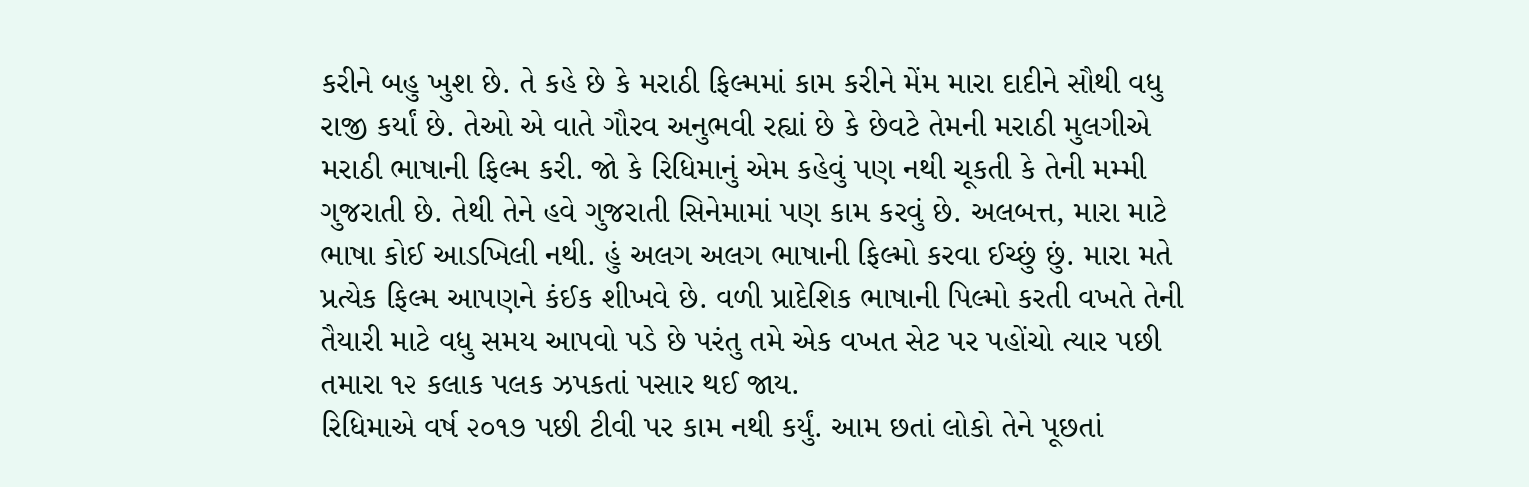કરીને બહુ ખુશ છે. તે કહે છે કે મરાઠી ફિલ્મમાં કામ કરીને મેંમ મારા દાદીને સૌથી વધુ રાજી કર્યાં છે. તેઓ એ વાતે ગૌરવ અનુભવી રહ્યાં છે કે છેવટે તેમની મરાઠી મુલગીએ મરાઠી ભાષાની ફિલ્મ કરી. જો કે રિધિમાનું એમ કહેવું પણ નથી ચૂકતી કે તેની મમ્મી ગુજરાતી છે. તેથી તેને હવે ગુજરાતી સિનેમામાં પણ કામ કરવું છે. અલબત્ત, મારા માટે ભાષા કોઈ આડખિલી નથી. હું અલગ અલગ ભાષાની ફિલ્મો કરવા ઈચ્છું છું. મારા મતે પ્રત્યેક ફિલ્મ આપણને કંઈક શીખવે છે. વળી પ્રાદેશિક ભાષાની પિલ્મો કરતી વખતે તેની તૈયારી માટે વધુ સમય આપવો પડે છે પરંતુ તમે એક વખત સેટ પર પહોંચો ત્યાર પછી તમારા ૧૨ કલાક પલક ઝપકતાં પસાર થઈ જાય.
રિધિમાએ વર્ષ ૨૦૧૭ પછી ટીવી પર કામ નથી કર્યું. આમ છતાં લોકો તેને પૂછતાં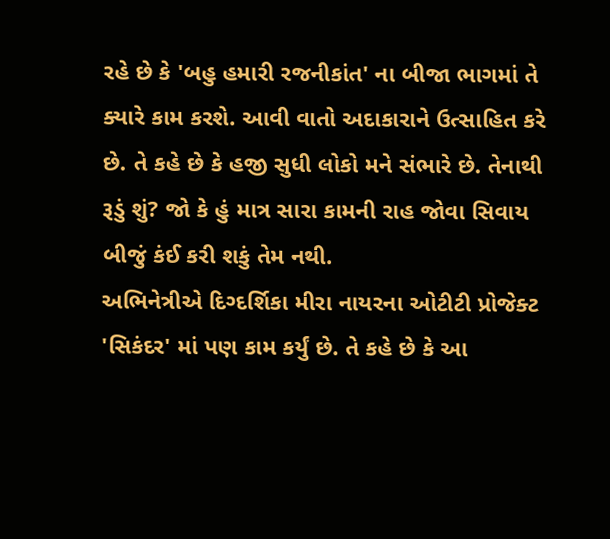રહે છે કે 'બહુ હમારી રજનીકાંત' ના બીજા ભાગમાં તે ક્યારે કામ કરશે. આવી વાતો અદાકારાને ઉત્સાહિત કરે છે. તે કહે છે કે હજી સુધી લોકો મને સંભારે છે. તેનાથી રૂડું શું? જો કે હું માત્ર સારા કામની રાહ જોવા સિવાય બીજું કંઈ કરી શકું તેમ નથી.
અભિનેત્રીએ દિગ્દર્શિકા મીરા નાયરના ઓટીટી પ્રોજેક્ટ 'સિકંદર' માં પણ કામ કર્યું છે. તે કહે છે કે આ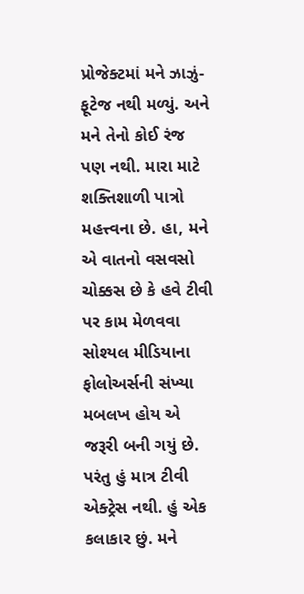પ્રોજેક્ટમાં મને ઝાઝું-ફૂટેજ નથી મળ્યું. અને મને તેનો કોઈ રંજ પણ નથી. મારા માટે શક્તિશાળી પાત્રો મહત્ત્વના છે. હા, મને એ વાતનો વસવસો ચોક્કસ છે કે હવે ટીવી પર કામ મેળવવા સોશ્યલ મીડિયાના ફોલોઅર્સની સંખ્યા મબલખ હોય એ જરૂરી બની ગયું છે. પરંતુ હું માત્ર ટીવી એક્ટ્રેસ નથી. હું એક કલાકાર છું. મને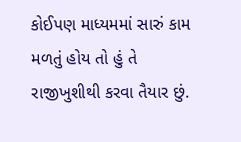કોઈપણ માધ્યમમાં સારું કામ મળતું હોય તો હું તે રાજીખુશીથી કરવા તૈયાર છું.